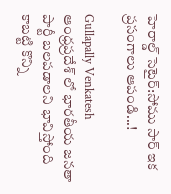హెరాల్డ్ సెటైర్:సోము సార్ ఇక ప్రసంగాలు ఆపండి...!

Gullapally Venkatesh
ఆంధ్రప్రదేశ్ లో భారతీయ జనతా పార్టీ బలపడాలని భావిస్తోంది కాబట్టి కొన్ని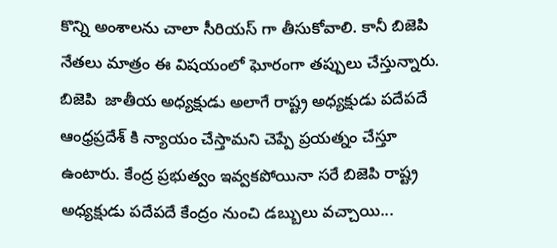కొన్ని అంశాలను చాలా సీరియస్ గా తీసుకోవాలి. కానీ బిజెపి నేతలు మాత్రం ఈ విషయంలో ఘోరంగా తప్పులు చేస్తున్నారు. బిజెపి  జాతీయ అధ్యక్షుడు అలాగే రాష్ట్ర అధ్యక్షుడు పదేపదే ఆంధ్రప్రదేశ్ కి న్యాయం చేస్తామని చెప్పే ప్రయత్నం చేస్తూ ఉంటారు. కేంద్ర ప్రభుత్వం ఇవ్వకపోయినా సరే బిజెపి రాష్ట్ర అధ్యక్షుడు పదేపదే కేంద్రం నుంచి డబ్బులు వచ్చాయి...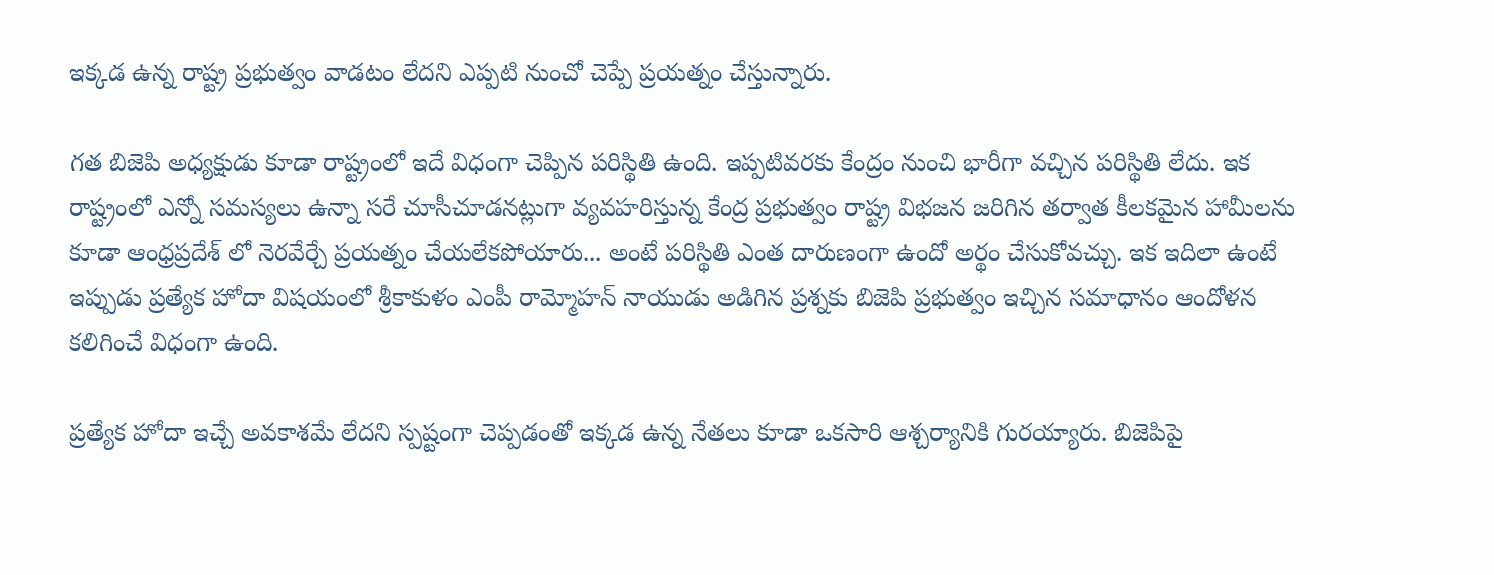ఇక్కడ ఉన్న రాష్ట్ర ప్రభుత్వం వాడటం లేదని ఎప్పటి నుంచో చెప్పే ప్రయత్నం చేస్తున్నారు.

గత బిజెపి అధ్యక్షుడు కూడా రాష్ట్రంలో ఇదే విధంగా చెప్పిన పరిస్థితి ఉంది. ఇప్పటివరకు కేంద్రం నుంచి భారీగా వచ్చిన పరిస్థితి లేదు. ఇక రాష్ట్రంలో ఎన్నో సమస్యలు ఉన్నా సరే చూసీచూడనట్లుగా వ్యవహరిస్తున్న కేంద్ర ప్రభుత్వం రాష్ట్ర విభజన జరిగిన తర్వాత కీలకమైన హామీలను కూడా ఆంధ్రప్రదేశ్ లో నెరవేర్చే ప్రయత్నం చేయలేకపోయారు... అంటే పరిస్థితి ఎంత దారుణంగా ఉందో అర్థం చేసుకోవచ్చు. ఇక ఇదిలా ఉంటే ఇప్పుడు ప్రత్యేక హోదా విషయంలో శ్రీకాకుళం ఎంపీ రామ్మోహన్ నాయుడు అడిగిన ప్రశ్నకు బిజెపి ప్రభుత్వం ఇచ్చిన సమాధానం ఆందోళన కలిగించే విధంగా ఉంది.

ప్రత్యేక హోదా ఇచ్చే అవకాశమే లేదని స్పష్టంగా చెప్పడంతో ఇక్కడ ఉన్న నేతలు కూడా ఒకసారి ఆశ్చర్యానికి గురయ్యారు. బిజెపిపై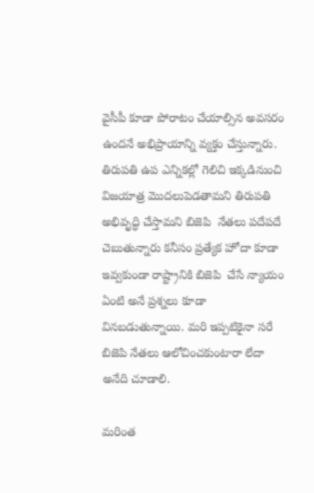వైసీపీ కూడా పోరాటం చేయాల్సిన అవసరం ఉందనే అభిప్రాయాన్ని వ్యక్తం చేస్తున్నారు.  తిరుపతి ఉప ఎన్నికల్లో గెలిచి ఇక్కడినుంచి విజయాత్ర మొదలుపెడతామని తిరుపతి అభివృద్ధి చేస్తామని బిజెపి  నేతలు పదేపదే చెబుతున్నారు కనీసం ప్రత్యేక హోదా కూడా ఇవ్వకుండా రాష్ట్రానికి బిజెపి  చేసే న్యాయం ఏంటి అనే ప్రశ్నలు కూడా వినబడుతున్నాయి. మరి ఇప్పటికైనా సరే బిజెపి నేతలు ఆలోచించకుంటారా లేదా అనేది చూడాలి.

మరింత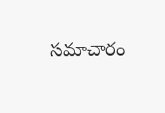సమాచారం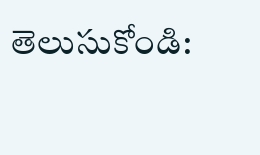తెలుసుకోండి: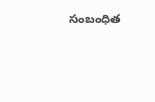సంబంధిత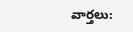వార్తలు: